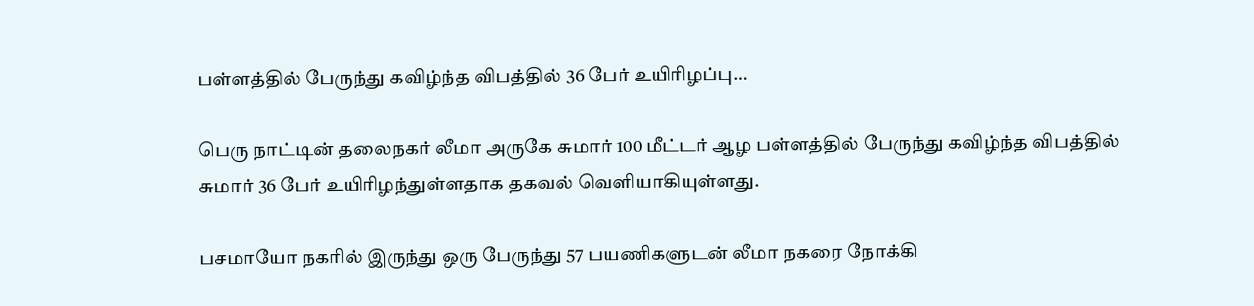பள்ளத்தில் பேருந்து கவிழ்ந்த விபத்தில் 36 பேர் உயிரிழப்பு…

பெரு நாட்டின் தலைநகர் லீமா அருகே சுமார் 100 மீட்டர் ஆழ பள்ளத்தில் பேருந்து கவிழ்ந்த விபத்தில் சுமார் 36 பேர் உயிரிழந்துள்ளதாக தகவல் வெளியாகியுள்ளது.

பசமாயோ நகரில் இருந்து ஒரு பேருந்து 57 பயணிகளுடன் லீமா நகரை நோக்கி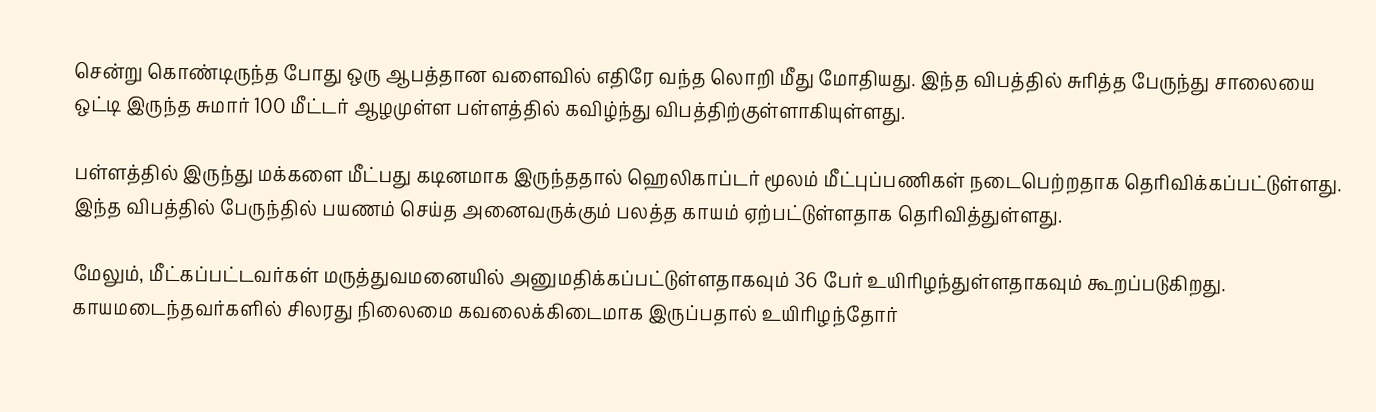சென்று கொண்டிருந்த போது ஒரு ஆபத்தான வளைவில் எதிரே வந்த லொறி மீது மோதியது. இந்த விபத்தில் சுரித்த பேருந்து சாலையை ஒட்டி இருந்த சுமார் 100 மீட்டர் ஆழமுள்ள பள்ளத்தில் கவிழ்ந்து விபத்திற்குள்ளாகியுள்ளது.

பள்ளத்தில் இருந்து மக்களை மீட்பது கடினமாக இருந்ததால் ஹெலிகாப்டர் மூலம் மீட்புப்பணிகள் நடைபெற்றதாக தெரிவிக்கப்பட்டுள்ளது. இந்த விபத்தில் பேருந்தில் பயணம் செய்த அனைவருக்கும் பலத்த காயம் ஏற்பட்டுள்ளதாக தெரிவித்துள்ளது.

மேலும், மீட்கப்பட்டவர்கள் மருத்துவமனையில் அனுமதிக்கப்பட்டுள்ளதாகவும் 36 பேர் உயிரிழந்துள்ளதாகவும் கூறப்படுகிறது. காயமடைந்தவர்களில் சிலரது நிலைமை கவலைக்கிடைமாக இருப்பதால் உயிரிழந்தோர்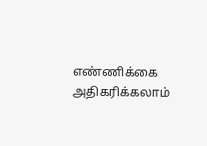எண்ணிக்கை அதிகரிக்கலாம்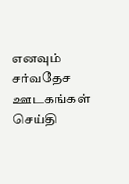எனவும் சர்வதேச ஊடகங்கள் செய்தி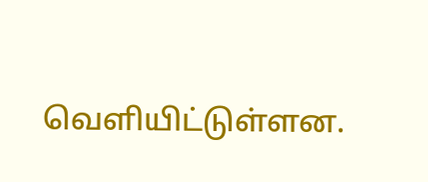வெளியிட்டுள்ளன.